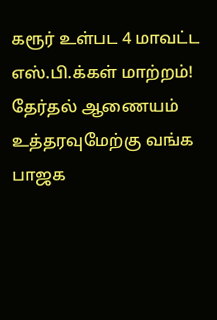கரூர் உள்பட 4 மாவட்ட எஸ்.பி.க்கள் மாற்றம்! தேர்தல் ஆணையம் உத்தரவுமேற்கு வங்க பாஜக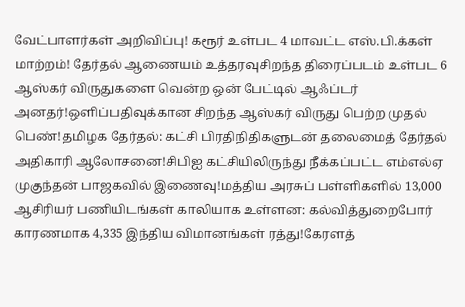வேட்பாளர்கள் அறிவிப்பு! கரூர் உள்பட 4 மாவட்ட எஸ்.பி.க்கள் மாற்றம்! தேர்தல் ஆணையம் உத்தரவுசிறந்த திரைப்படம் உள்பட 6 ஆஸ்கர் விருதுகளை வென்ற ஒன் பேட்டில் ஆஃப்டர் அனதர்!ஒளிப்பதிவுக்கான சிறந்த ஆஸ்கர் விருது பெற்ற முதல் பெண்!தமிழக தேர்தல்: கட்சி பிரதிநிதிகளுடன் தலைமைத் தேர்தல் அதிகாரி ஆலோசனை!சிபிஐ கட்சியிலிருந்து நீக்கப்பட்ட எம்எல்ஏ முகுந்தன் பாஜகவில் இணைவு!மத்திய அரசுப் பள்ளிகளில் 13,000 ஆசிரியர் பணியிடங்கள் காலியாக உள்ளன: கல்வித்துறைபோர் காரணமாக 4,335 இந்திய விமானங்கள் ரத்து!கேரளத்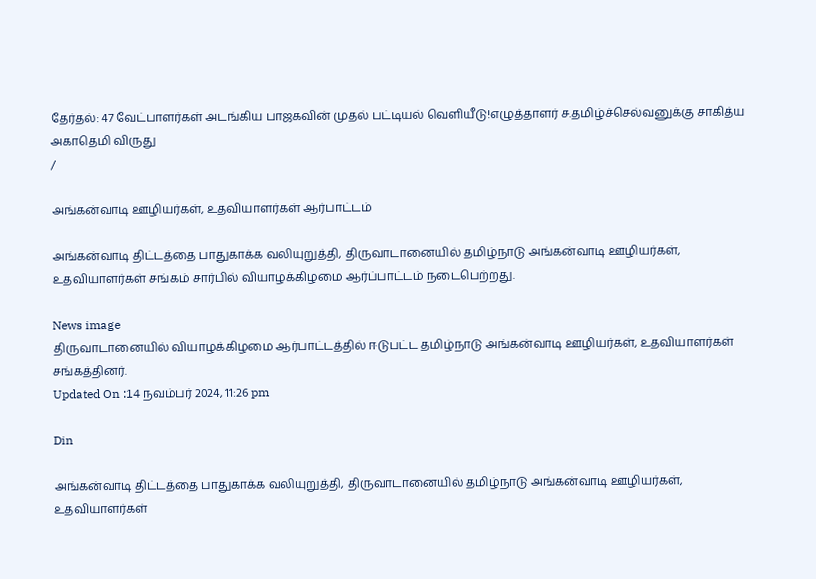தேர்தல்: 47 வேட்பாளர்கள் அடங்கிய பாஜகவின் முதல் பட்டியல் வெளியீடு!எழுத்தாளர் ச.தமிழ்ச்செல்வனுக்கு சாகித்ய அகாதெமி விருது
/

அங்கன்வாடி ஊழியர்கள், உதவியாளர்கள் ஆர்பாட்டம்

அங்கன்வாடி திட்டத்தை பாதுகாக்க வலியுறுத்தி, திருவாடானையில் தமிழ்நாடு அங்கன்வாடி ஊழியர்கள், உதவியாளர்கள் சங்கம் சார்பில் வியாழக்கிழமை ஆர்ப்பாட்டம் நடைபெற்றது.

News image
திருவாடானையில் வியாழக்கிழமை ஆர்பாட்டத்தில் ஈடுபட்ட தமிழ்நாடு அங்கன்வாடி ஊழியர்கள், உதவியாளர்கள் சங்கத்தினர்.
Updated On :14 நவம்பர் 2024, 11:26 pm

Din

அங்கன்வாடி திட்டத்தை பாதுகாக்க வலியுறுத்தி, திருவாடானையில் தமிழ்நாடு அங்கன்வாடி ஊழியர்கள், உதவியாளர்கள்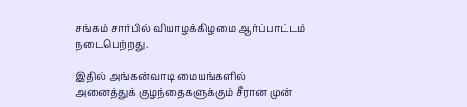சங்கம் சார்பில் வியாழக்கிழமை ஆர்ப்பாட்டம் நடைபெற்றது.

இதில் அங்கன்வாடி மையங்களில் அனைத்துக் குழந்தைகளுக்கும் சீரான முன்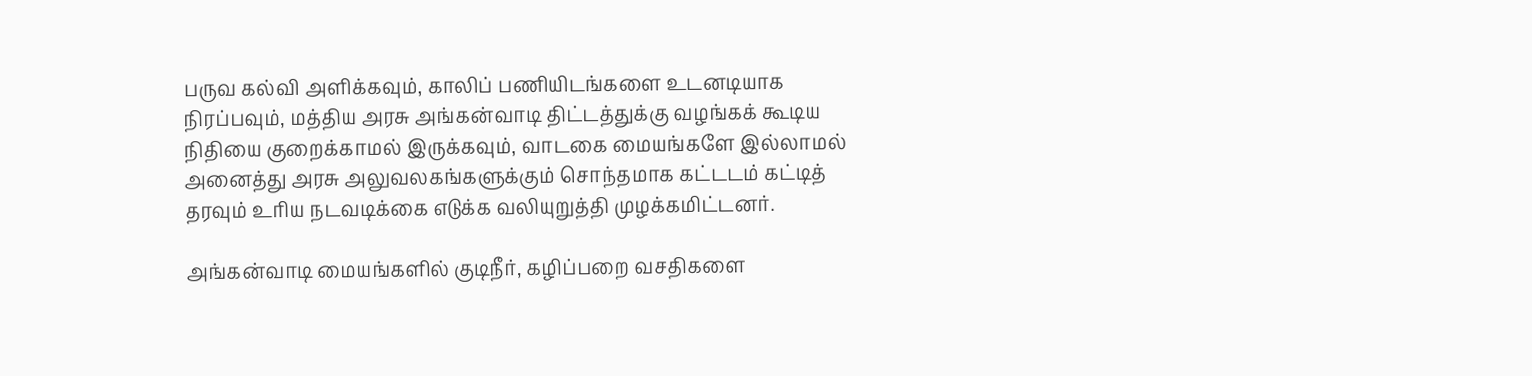பருவ கல்வி அளிக்கவும், காலிப் பணியிடங்களை உடனடியாக நிரப்பவும், மத்திய அரசு அங்கன்வாடி திட்டத்துக்கு வழங்கக் கூடிய நிதியை குறைக்காமல் இருக்கவும், வாடகை மையங்களே இல்லாமல் அனைத்து அரசு அலுவலகங்களுக்கும் சொந்தமாக கட்டடம் கட்டித் தரவும் உரிய நடவடிக்கை எடுக்க வலியுறுத்தி முழக்கமிட்டனர்.

அங்கன்வாடி மையங்களில் குடிநீர், கழிப்பறை வசதிகளை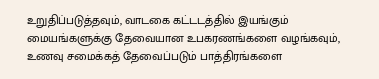உறுதிப்படுத்தவும், வாடகை கட்டடத்தில் இயங்கும் மையங்களுக்கு தேவையான உபகரணங்களை வழங்கவும், உணவு சமைக்கத் தேவைப்படும் பாத்திரங்களை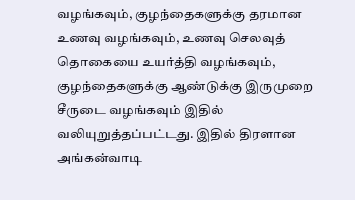வழங்கவும், குழந்தைகளுக்கு தரமான உணவு வழங்கவும், உணவு செலவுத் தொகையை உயர்த்தி வழங்கவும், குழந்தைகளுக்கு ஆண்டுக்கு இருமுறை சீருடை வழங்கவும் இதில் வலியுறுத்தப்பட்டது. இதில் திரளான அங்கன்வாடி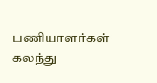பணியாளர்கள் கலந்து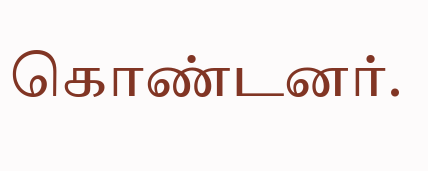கொண்டனர்.